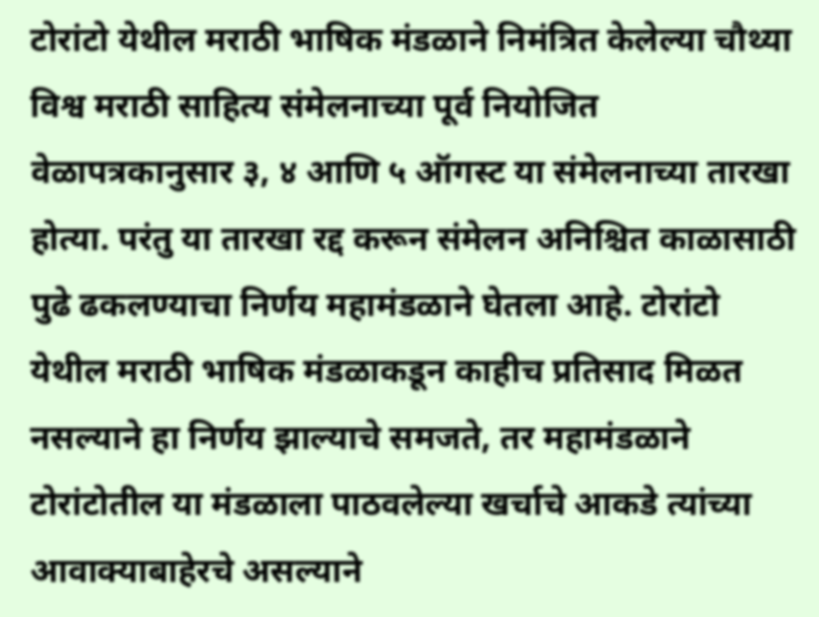टोरांटो येथील मराठी भाषिक मंडळाने निमंत्रित केलेल्या चौथ्या विश्व मराठी साहित्य संमेलनाच्या पूर्व नियोजित वेळापत्रकानुसार ३, ४ आणि ५ ऑगस्ट या संमेलनाच्या तारखा होत्या. परंतु या तारखा रद्द करून संमेलन अनिश्चित काळासाठी पुढे ढकलण्याचा निर्णय महामंडळाने घेतला आहे. टोरांटो येथील मराठी भाषिक मंडळाकडून काहीच प्रतिसाद मिळत नसल्याने हा निर्णय झाल्याचे समजते, तर महामंडळाने टोरांटोतील या मंडळाला पाठवलेल्या खर्चाचे आकडे त्यांच्या आवाक्याबाहेरचे असल्याने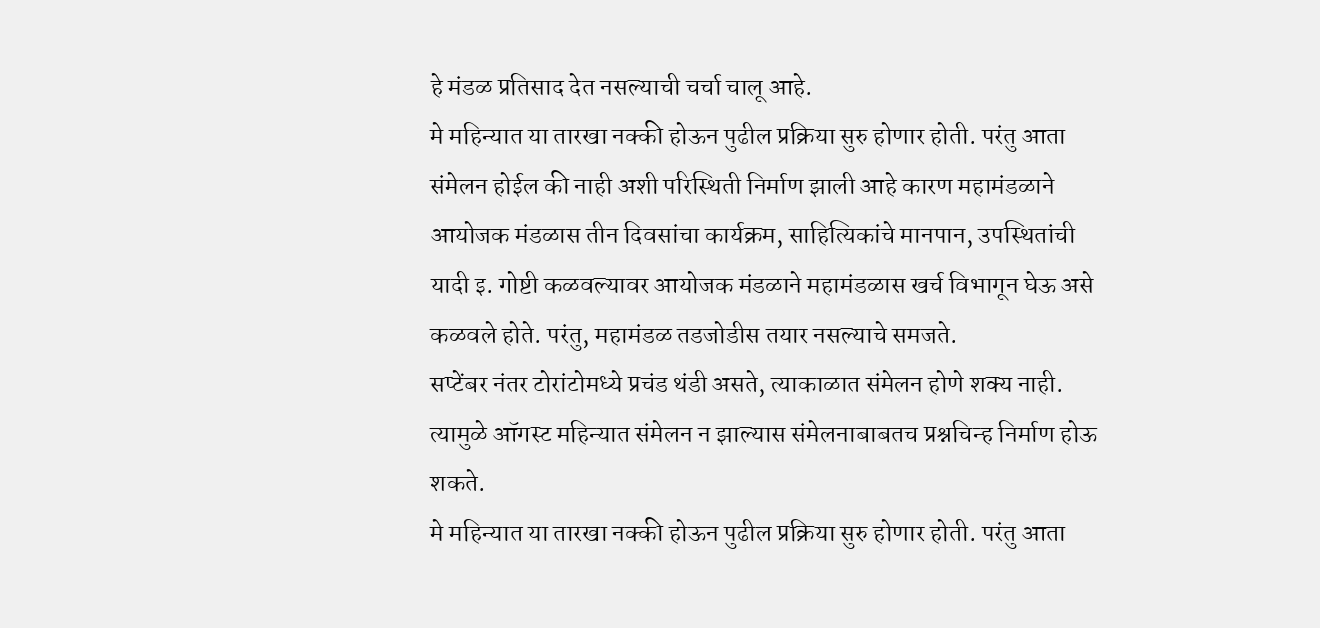हे मंडळ प्रतिसाद देत नसल्याची चर्चा चालू आहे.
मे महिन्यात या तारखा नक्की होऊन पुढील प्रक्रिया सुरु होणार होती. परंतु आता संमेलन होईल की नाही अशी परिस्थिती निर्माण झाली आहे कारण महामंडळाने आयोजक मंडळास तीन दिवसांचा कार्यक्रम, साहित्यिकांचे मानपान, उपस्थितांची यादी इ. गोष्टी कळवल्यावर आयोजक मंडळाने महामंडळास खर्च विभागून घेऊ असे कळवले होते. परंतु, महामंडळ तडजोडीस तयार नसल्याचे समजते.
सप्टेंबर नंतर टोरांटोमध्ये प्रचंड थंडी असते, त्याकाळात संमेलन होणे शक्य नाही. त्यामुळे ऑगस्ट महिन्यात संमेलन न झाल्यास संमेलनाबाबतच प्रश्नचिन्ह निर्माण होऊ शकते.
मे महिन्यात या तारखा नक्की होऊन पुढील प्रक्रिया सुरु होणार होती. परंतु आता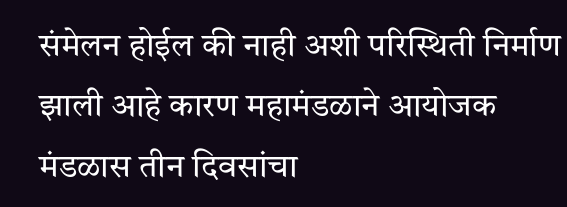संमेलन होईल की नाही अशी परिस्थिती निर्माण झाली आहे कारण महामंडळाने आयोजक मंडळास तीन दिवसांचा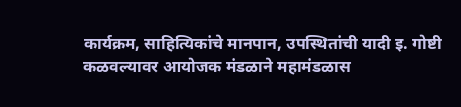कार्यक्रम, साहित्यिकांचे मानपान, उपस्थितांची यादी इ. गोष्टी कळवल्यावर आयोजक मंडळाने महामंडळास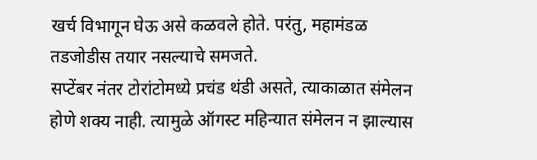खर्च विभागून घेऊ असे कळवले होते. परंतु, महामंडळ तडजोडीस तयार नसल्याचे समजते.
सप्टेंबर नंतर टोरांटोमध्ये प्रचंड थंडी असते, त्याकाळात संमेलन होणे शक्य नाही. त्यामुळे ऑगस्ट महिन्यात संमेलन न झाल्यास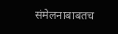संमेलनाबाबतच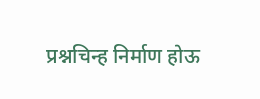प्रश्नचिन्ह निर्माण होऊ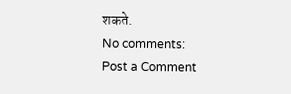शकते.
No comments:
Post a Comment